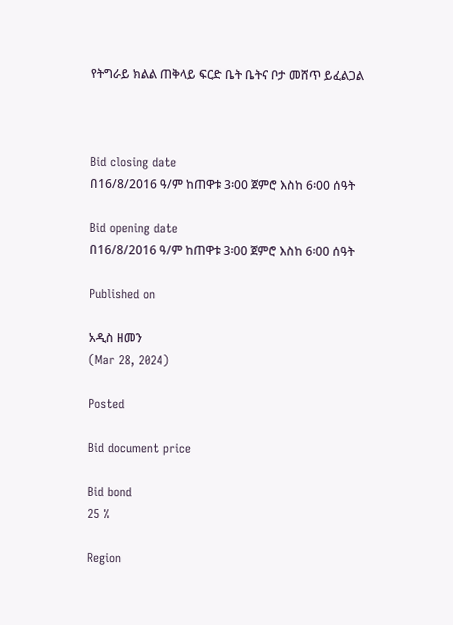የትግራይ ክልል ጠቅላይ ፍርድ ቤት ቤትና ቦታ መሸጥ ይፈልጋል



Bid closing date
በ16/8/2016 ዓ/ም ከጠዋቱ 3፡00 ጀምሮ እስከ 6፡00 ሰዓት

Bid opening date
በ16/8/2016 ዓ/ም ከጠዋቱ 3፡00 ጀምሮ እስከ 6፡00 ሰዓት

Published on

አዲስ ዘመን
(Mar 28, 2024)

Posted

Bid document price

Bid bond
25 %

Region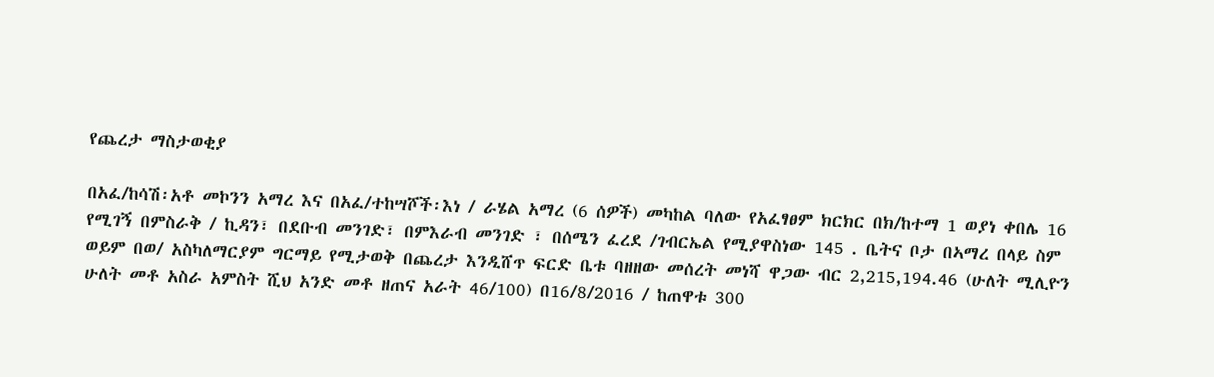የጨረታ ማስታወቂያ

በአፈ/ከሳሽ፡አቶ መኮንን አማረ እና በአፈ/ተከሣሾች፡እነ / ራሄል አማረ (6 ሰዎች) መካከል ባለው የአፈፃፀም ክርክር በክ/ከተማ 1 ወያነ ቀበሌ 16 የሚገኝ በምስራቅ / ኪዳን፣ በደቡብ መንገድ፣ በምእራብ መንገድ ፣ በሰሜን ፈረደ /ገብርኤል የሚያዋስነው 145 . ቤትና ቦታ በኣማረ በላይ ስም ወይም በወ/ አስካለማርያም ግርማይ የሚታወቅ በጨረታ እንዲሸጥ ፍርድ ቤቱ ባዘዘው መሰረት መነሻ ዋጋው ብር 2,215,194.46 (ሁለት ሚሊዮን ሁለት መቶ አስራ አምስት ሺህ አንድ መቶ ዘጠና አራት 46/100) በ16/8/2016 / ከጠዋቱ 300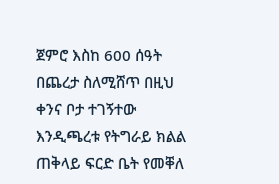ጀምሮ እስከ 600 ሰዓት በጨረታ ስለሚሸጥ በዚህ ቀንና ቦታ ተገኝተው እንዲጫረቱ የትግራይ ክልል ጠቅላይ ፍርድ ቤት የመቐለ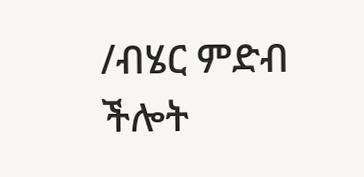/ብሄር ምድብ ችሎት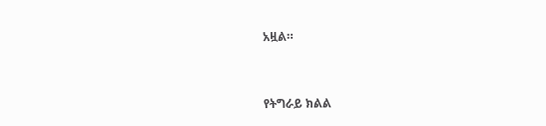አዟል።



የትግራይ ክልል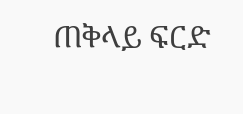ጠቅላይ ፍርድ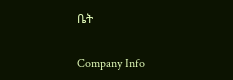ቤት

Company Info